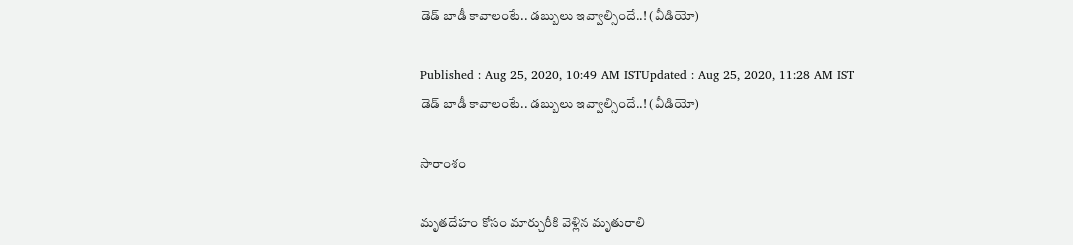డెడ్ బాడీ కావాలంటే.. డబ్బులు ఇవ్వాల్సిందే..! (వీడియో)

Published : Aug 25, 2020, 10:49 AM ISTUpdated : Aug 25, 2020, 11:28 AM IST
డెడ్ బాడీ కావాలంటే.. డబ్బులు ఇవ్వాల్సిందే..! (వీడియో)

సారాంశం

మృతదేహం కోసం మార్చురీకి వెళ్లిన మృతురాలి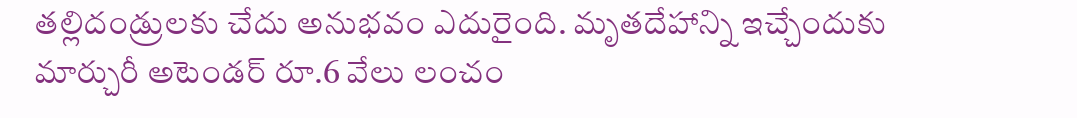తల్లిదండ్రులకు చేదు అనుభవం ఎదురైంది. మృతదేహాన్ని ఇచ్చేందుకు మార్చురీ అటెండర్‌ రూ.6 వేలు లంచం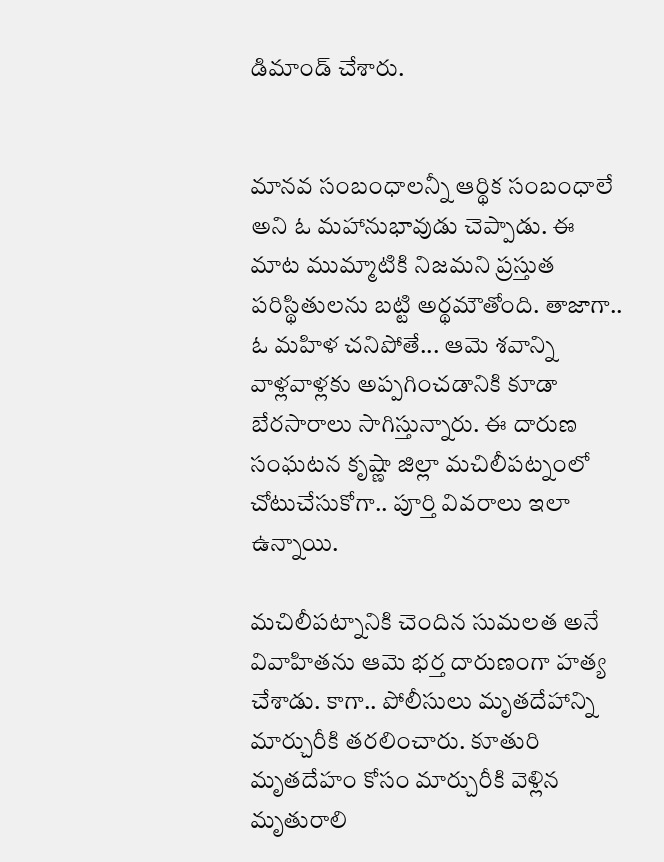డిమాండ్‌‌ చేశారు.


మానవ సంబంధాలన్నీ ఆర్థిక సంబంధాలే అని ఓ మహానుభావుడు చెప్పాడు. ఈ మాట ముమ్మాటికి నిజమని ప్రస్తుత పరిస్థితులను బట్టి అర్థమౌతోంది. తాజాగా.. ఓ మహిళ చనిపోతే... ఆమె శవాన్ని వాళ్లవాళ్లకు అప్పగించడానికి కూడా బేరసారాలు సాగిస్తున్నారు. ఈ దారుణ సంఘటన కృష్ణా జిల్లా మచిలీపట్నంలో చోటుచేసుకోగా.. పూర్తి వివరాలు ఇలా ఉన్నాయి.

మచిలీపట్నానికి చెందిన సుమలత అనే వివాహితను ఆమె భర్త దారుణంగా హత్య చేశాడు. కాగా.. పోలీసులు మృతదేహాన్ని మార్చురీకి తరలించారు. కూతురి మృతదేహం కోసం మార్చురీకి వెళ్లిన మృతురాలి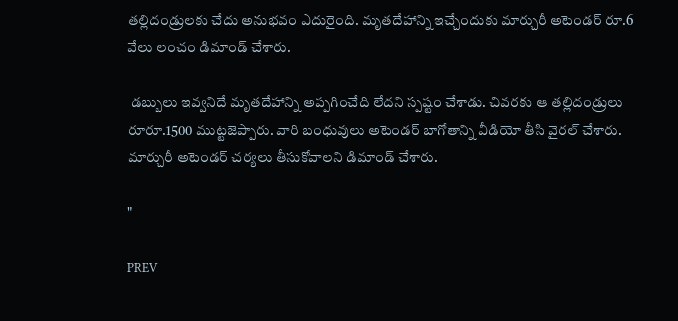తల్లిదండ్రులకు చేదు అనుభవం ఎదురైంది. మృతదేహాన్ని ఇచ్చేందుకు మార్చురీ అటెండర్‌ రూ.6 వేలు లంచం డిమాండ్‌‌ చేశారు.

 డబ్బులు ఇవ్వనిదే మృతదేహాన్ని అప్పగించేది లేదని స్పష్టం చేశాడు. చివరకు ఆ తల్లిదండ్రులు రూరూ.1500 ముట్టజెప్పారు. వారి బంధువులు అటెండర్‌ బాగోతాన్ని వీడియో తీసి వైరల్‌ చేశారు. మార్చురీ అటెండర్‌ చర్యలు తీసుకోవాలని డిమాండ్‌ చేశారు.

"

PREV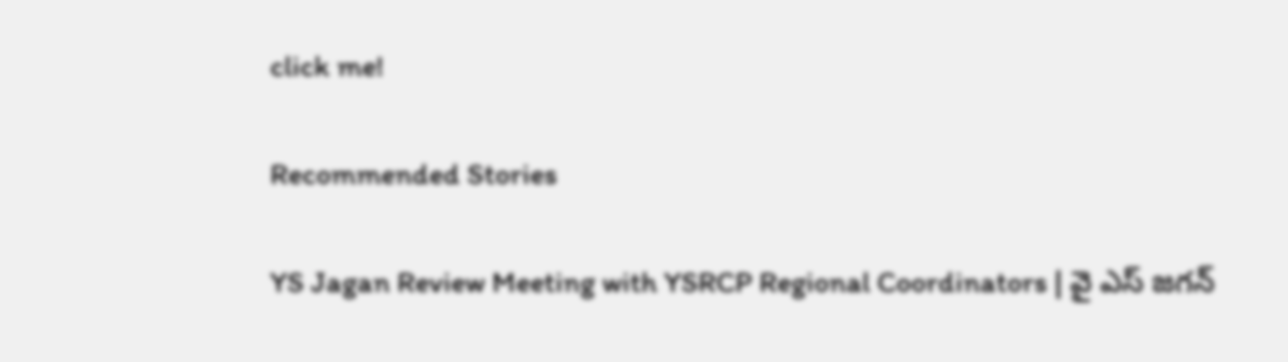click me!

Recommended Stories

YS Jagan Review Meeting with YSRCP Regional Coordinators | వై ఎస్ జగన్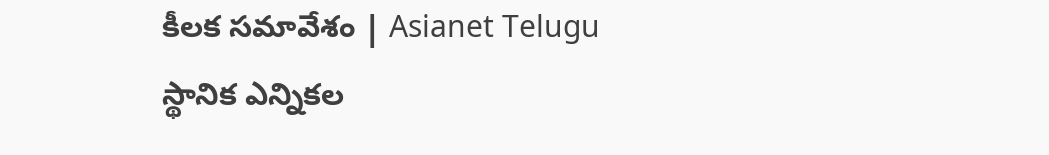కీలక సమావేశం | Asianet Telugu
స్థానిక ఎన్నికల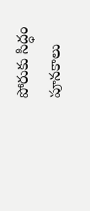పోరుకు సిద్ధం పూనకాలు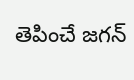తెపించే జగన్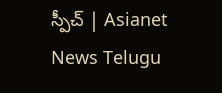స్పీచ్ | Asianet News Telugu